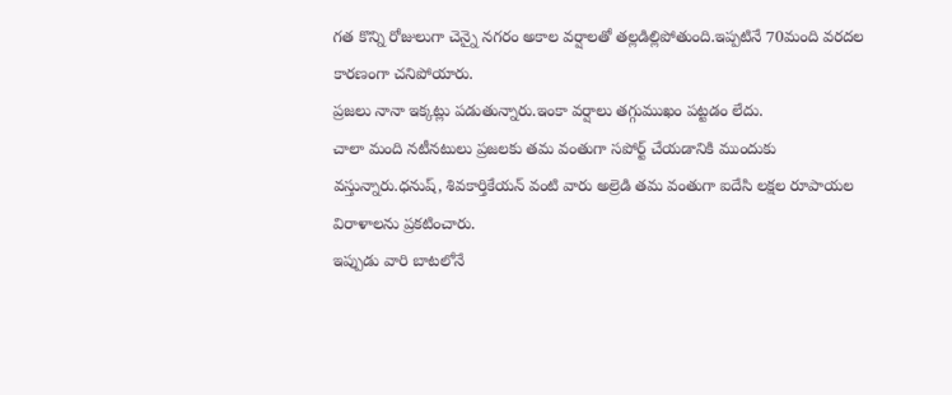గత కొన్ని రోజులుగా చెన్నై నగరం అకాల వర్షాలతో తల్లడిల్లిపోతుంది.ఇప్పటినే 70మంది వరదల కారణంగా చనిపోయారు.
ప్రజలు నానా ఇక్కట్లు పడుతున్నారు.ఇంకా వర్షాలు తగ్గుముఖం పట్టడం లేదు.
చాలా మంది నటీనటులు ప్రజలకు తమ వంతుగా సపోర్ట్ చేయడానికి ముందుకు వస్తున్నారు.ధనుష్, శివకార్తికేయన్ వంటి వారు అల్రెడి తమ వంతుగా ఐదేసి లక్షల రూపాయల విరాళాలను ప్రకటించారు.
ఇప్పుడు వారి బాటలోనే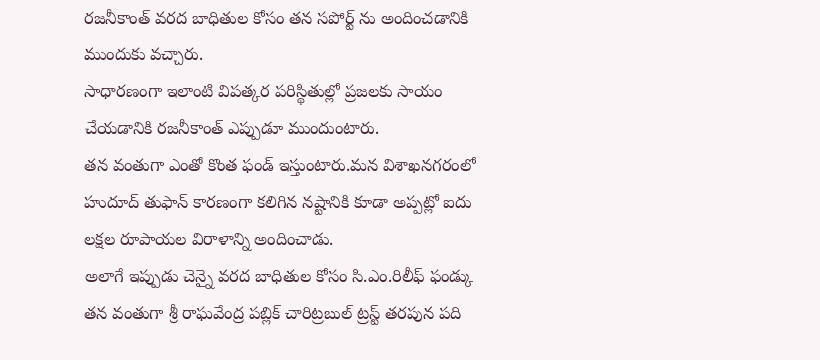రజనీకాంత్ వరద బాధితుల కోసం తన సపోర్ట్ ను అందించడానికి ముందుకు వచ్చారు.
సాధారణంగా ఇలాంటి విపత్కర పరిస్థితుల్లో ప్రజలకు సాయం చేయడానికి రజనీకాంత్ ఎప్పుడూ ముందుంటారు.
తన వంతుగా ఎంతో కొంత ఫండ్ ఇస్తుంటారు.మన విశాఖనగరంలో హుదూద్ తుఫాన్ కారణంగా కలిగిన నష్టానికి కూడా అప్పట్లో ఐదు లక్షల రూపాయల విరాళాన్ని అందించాడు.
అలాగే ఇప్పుడు చెన్నై వరద బాధితుల కోసం సి.ఎం.రిలీఫ్ ఫండ్కు తన వంతుగా శ్రీ రాఘవేంద్ర పబ్లిక్ చారిట్రబుల్ ట్రస్ట్ తరపున పది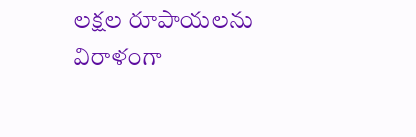లక్షల రూపాయలను విరాళంగా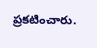ప్రకటించారు.